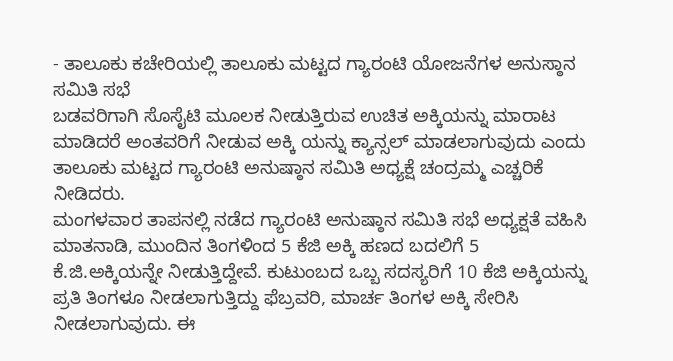- ತಾಲೂಕು ಕಚೇರಿಯಲ್ಲಿ ತಾಲೂಕು ಮಟ್ಟದ ಗ್ಯಾರಂಟಿ ಯೋಜನೆಗಳ ಅನುಸ್ಠಾನ ಸಮಿತಿ ಸಭೆ
ಬಡವರಿಗಾಗಿ ಸೊಸೈಟಿ ಮೂಲಕ ನೀಡುತ್ತಿರುವ ಉಚಿತ ಅಕ್ಕಿಯನ್ನು ಮಾರಾಟ ಮಾಡಿದರೆ ಅಂತವರಿಗೆ ನೀಡುವ ಅಕ್ಕಿ ಯನ್ನು ಕ್ಯಾನ್ಸಲ್ ಮಾಡಲಾಗುವುದು ಎಂದು ತಾಲೂಕು ಮಟ್ಟದ ಗ್ಯಾರಂಟಿ ಅನುಷ್ಠಾನ ಸಮಿತಿ ಅಧ್ಯಕ್ಷೆ ಚಂದ್ರಮ್ಮ ಎಚ್ಚರಿಕೆ ನೀಡಿದರು.
ಮಂಗಳವಾರ ತಾಪನಲ್ಲಿ ನಡೆದ ಗ್ಯಾರಂಟಿ ಅನುಷ್ಠಾನ ಸಮಿತಿ ಸಭೆ ಅಧ್ಯಕ್ಷತೆ ವಹಿಸಿ ಮಾತನಾಡಿ, ಮುಂದಿನ ತಿಂಗಳಿಂದ 5 ಕೆಜಿ ಅಕ್ಕಿ ಹಣದ ಬದಲಿಗೆ 5 ಕೆ.ಜಿ.ಅಕ್ಕಿಯನ್ನೇ ನೀಡುತ್ತಿದ್ದೇವೆ. ಕುಟುಂಬದ ಒಬ್ಬ ಸದಸ್ಯರಿಗೆ 10 ಕೆಜಿ ಅಕ್ಕಿಯನ್ನು ಪ್ರತಿ ತಿಂಗಳೂ ನೀಡಲಾಗುತ್ತಿದ್ದು ಫೆಬ್ರವರಿ, ಮಾರ್ಚ ತಿಂಗಳ ಅಕ್ಕಿ ಸೇರಿಸಿ ನೀಡಲಾಗುವುದು. ಈ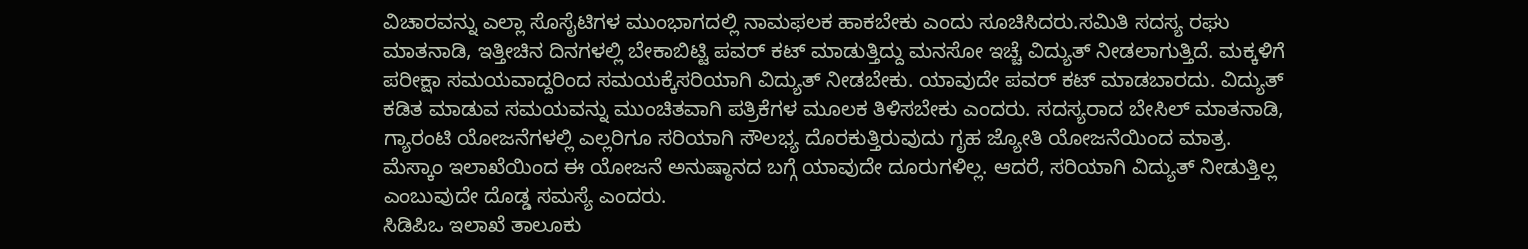ವಿಚಾರವನ್ನು ಎಲ್ಲಾ ಸೊಸೈಟಿಗಳ ಮುಂಭಾಗದಲ್ಲಿ ನಾಮಫಲಕ ಹಾಕಬೇಕು ಎಂದು ಸೂಚಿಸಿದರು.ಸಮಿತಿ ಸದಸ್ಯ ರಘು ಮಾತನಾಡಿ, ಇತ್ತೀಚಿನ ದಿನಗಳಲ್ಲಿ ಬೇಕಾಬಿಟ್ಟಿ ಪವರ್ ಕಟ್ ಮಾಡುತ್ತಿದ್ದು ಮನಸೋ ಇಚ್ಚೆ ವಿದ್ಯುತ್ ನೀಡಲಾಗುತ್ತಿದೆ. ಮಕ್ಕಳಿಗೆ ಪರೀಕ್ಷಾ ಸಮಯವಾದ್ದರಿಂದ ಸಮಯಕ್ಕೆಸರಿಯಾಗಿ ವಿದ್ಯುತ್ ನೀಡಬೇಕು. ಯಾವುದೇ ಪವರ್ ಕಟ್ ಮಾಡಬಾರದು. ವಿದ್ಯುತ್ ಕಡಿತ ಮಾಡುವ ಸಮಯವನ್ನು ಮುಂಚಿತವಾಗಿ ಪತ್ರಿಕೆಗಳ ಮೂಲಕ ತಿಳಿಸಬೇಕು ಎಂದರು. ಸದಸ್ಯರಾದ ಬೇಸಿಲ್ ಮಾತನಾಡಿ, ಗ್ಯಾರಂಟಿ ಯೋಜನೆಗಳಲ್ಲಿ ಎಲ್ಲರಿಗೂ ಸರಿಯಾಗಿ ಸೌಲಭ್ಯ ದೊರಕುತ್ತಿರುವುದು ಗೃಹ ಜ್ಯೋತಿ ಯೋಜನೆಯಿಂದ ಮಾತ್ರ. ಮೆಸ್ಕಾಂ ಇಲಾಖೆಯಿಂದ ಈ ಯೋಜನೆ ಅನುಷ್ಠಾನದ ಬಗ್ಗೆ ಯಾವುದೇ ದೂರುಗಳಿಲ್ಲ. ಆದರೆ, ಸರಿಯಾಗಿ ವಿದ್ಯುತ್ ನೀಡುತ್ತಿಲ್ಲ ಎಂಬುವುದೇ ದೊಡ್ಡ ಸಮಸ್ಯೆ ಎಂದರು.
ಸಿಡಿಪಿಒ ಇಲಾಖೆ ತಾಲೂಕು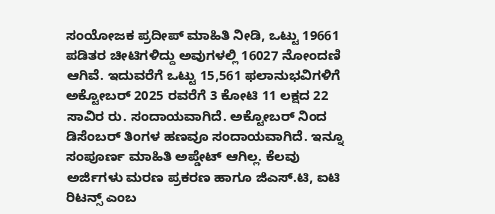ಸಂಯೋಜಕ ಪ್ರದೀಪ್ ಮಾಹಿತಿ ನೀಡಿ, ಒಟ್ಟು 19661 ಪಡಿತರ ಚೀಟಿಗಳಿದ್ದು ಅವುಗಳಲ್ಲಿ 16027 ನೋಂದಣಿ ಆಗಿವೆ. ಇದುವರೆಗೆ ಒಟ್ಟು 15,561 ಫಲಾನುಭವಿಗಳಿಗೆ ಅಕ್ಟೋಬರ್ 2025 ರವರೆಗೆ 3 ಕೋಟಿ 11 ಲಕ್ಷದ 22 ಸಾವಿರ ರು. ಸಂದಾಯವಾಗಿದೆ. ಅಕ್ಟೋಬರ್ ನಿಂದ ಡಿಸೆಂಬರ್ ತಿಂಗಳ ಹಣವೂ ಸಂದಾಯವಾಗಿದೆ. ಇನ್ನೂ ಸಂಪೂರ್ಣ ಮಾಹಿತಿ ಅಪ್ಡೇಟ್ ಆಗಿಲ್ಲ. ಕೆಲವು ಅರ್ಜಿಗಳು ಮರಣ ಪ್ರಕರಣ ಹಾಗೂ ಜಿಎಸ್.ಟಿ, ಐಟಿ ರಿಟನ್ಸ್ ಎಂಬ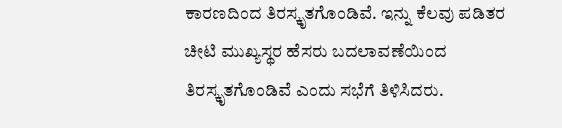ಕಾರಣದಿಂದ ತಿರಸ್ಕೃತಗೊಂಡಿವೆ. ಇನ್ನು ಕೆಲವು ಪಡಿತರ ಚೀಟಿ ಮುಖ್ಯಸ್ಥರ ಹೆಸರು ಬದಲಾವಣೆಯಿಂದ ತಿರಸ್ಕೃತಗೊಂಡಿವೆ ಎಂದು ಸಭೆಗೆ ತಿಳಿಸಿದರು.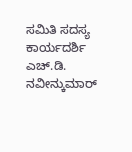ಸಮಿತಿ ಸದಸ್ಯ ಕಾರ್ಯದರ್ಶಿ ಎಚ್.ಡಿ. ನವೀನ್ಕುಮಾರ್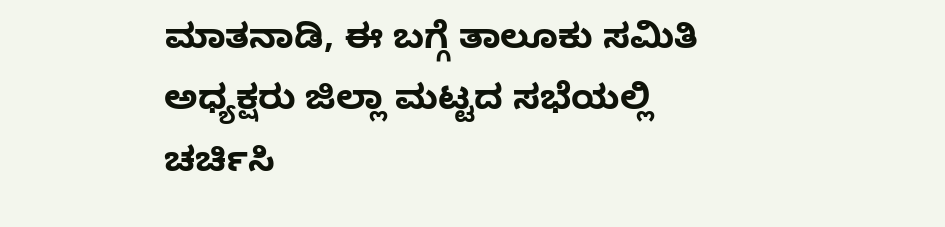ಮಾತನಾಡಿ, ಈ ಬಗ್ಗೆ ತಾಲೂಕು ಸಮಿತಿ ಅಧ್ಯಕ್ಷರು ಜಿಲ್ಲಾ ಮಟ್ಟದ ಸಭೆಯಲ್ಲಿ ಚರ್ಚಿಸಿ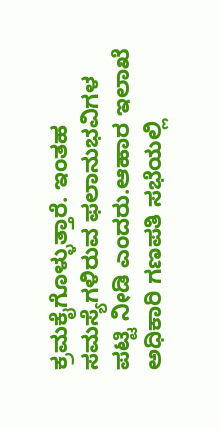ಕ್ರಮಕೈಗೊಳ್ಳುತ್ತಾರೆ. ಇಂತಹ ಸಮಸ್ಯೆಗಳಿರುವ ಫಲಾನುಭವಿಗಳ ಪಟ್ಟಿ ನೀಡಿ ಎಂದರು.ಆಹಾರ ಇಲಾಖೆ ಅಧಿಕಾರಿ ಗಣಪತಿ ಸಭೆಯಲ್ಲಿ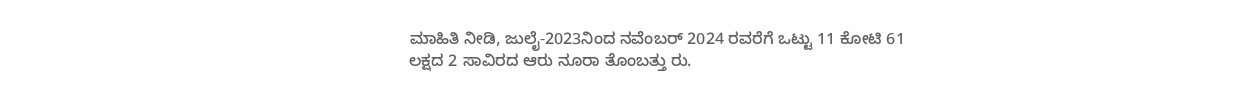ಮಾಹಿತಿ ನೀಡಿ, ಜುಲೈ-2023ನಿಂದ ನವೆಂಬರ್ 2024 ರವರೆಗೆ ಒಟ್ಟು 11 ಕೋಟಿ 61 ಲಕ್ಷದ 2 ಸಾವಿರದ ಆರು ನೂರಾ ತೊಂಬತ್ತು ರು.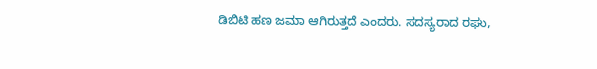ಡಿಬಿಟಿ ಹಣ ಜಮಾ ಆಗಿರುತ್ತದೆ ಎಂದರು. ಸದಸ್ಯರಾದ ರಘು,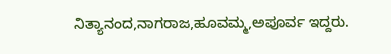ನಿತ್ಯಾನಂದ,ನಾಗರಾಜ,ಹೂವಮ್ಮ,ಅಪೂರ್ವ ಇದ್ದರು.